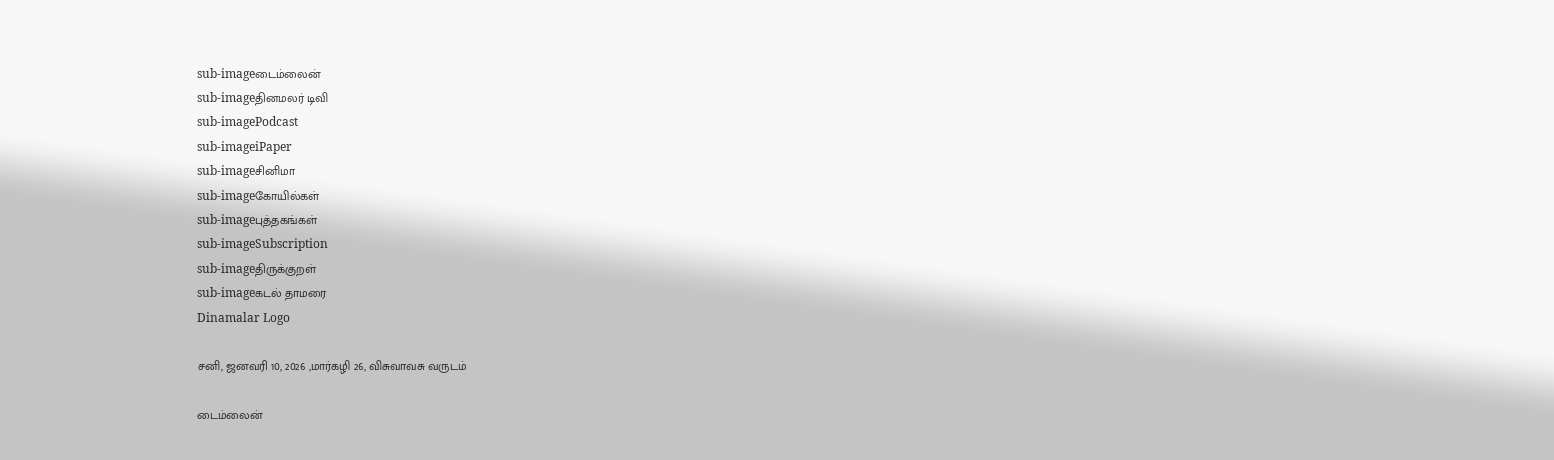sub-imageடைம்லைன்
sub-imageதினமலர் டிவி
sub-imagePodcast
sub-imageiPaper
sub-imageசினிமா
sub-imageகோயில்கள்
sub-imageபுத்தகங்கள்
sub-imageSubscription
sub-imageதிருக்குறள்
sub-imageகடல் தாமரை
Dinamalar Logo

சனி, ஜனவரி 10, 2026 ,மார்கழி 26, விசுவாவசு வருடம்

டைம்லைன்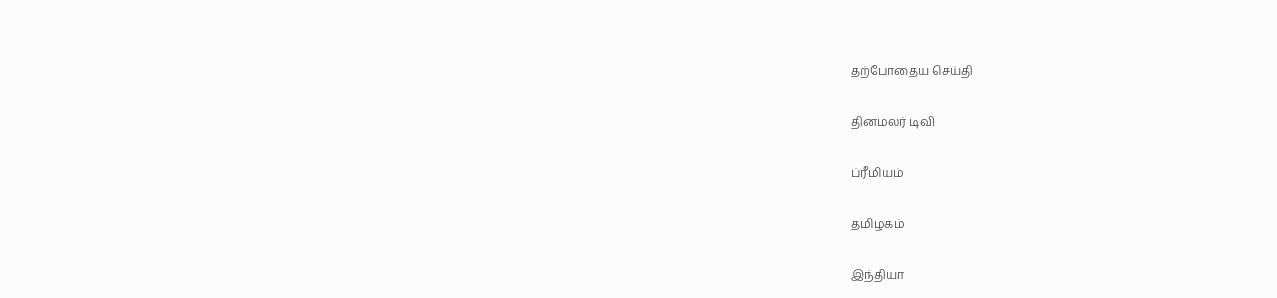தற்போதைய செய்தி


தினமலர் டிவி


ப்ரீமியம்


தமிழகம்


இந்தியா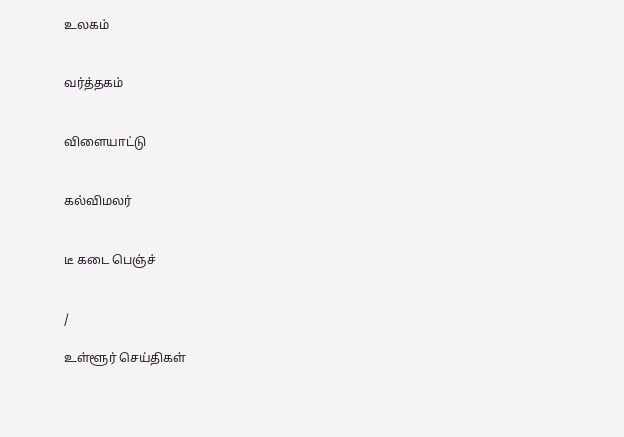உலகம்


வர்த்தகம்


விளையாட்டு


கல்விமலர்


டீ கடை பெஞ்ச்


/

உள்ளூர் செய்திகள்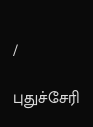/

புதுச்சேரி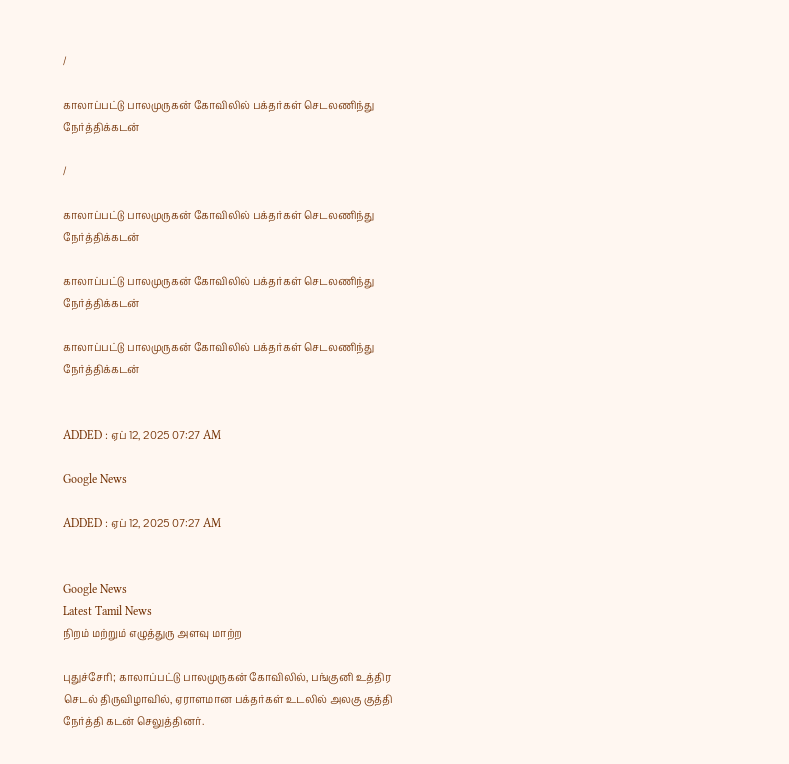/

காலாப்பட்டு பாலமுருகன் கோவிலில் பக்தர்கள் செடலணிந்து நேர்த்திக்கடன்

/

காலாப்பட்டு பாலமுருகன் கோவிலில் பக்தர்கள் செடலணிந்து நேர்த்திக்கடன்

காலாப்பட்டு பாலமுருகன் கோவிலில் பக்தர்கள் செடலணிந்து நேர்த்திக்கடன்

காலாப்பட்டு பாலமுருகன் கோவிலில் பக்தர்கள் செடலணிந்து நேர்த்திக்கடன்


ADDED : ஏப் 12, 2025 07:27 AM

Google News

ADDED : ஏப் 12, 2025 07:27 AM


Google News
Latest Tamil News
நிறம் மற்றும் எழுத்துரு அளவு மாற்ற

புதுச்சேரி; காலாப்பட்டு பாலமுருகன் கோவிலில், பங்குனி உத்திர செடல் திருவிழாவில், ஏராளமான பக்தர்கள் உடலில் அலகு குத்தி நேர்த்தி கடன் செலுத்தினர்.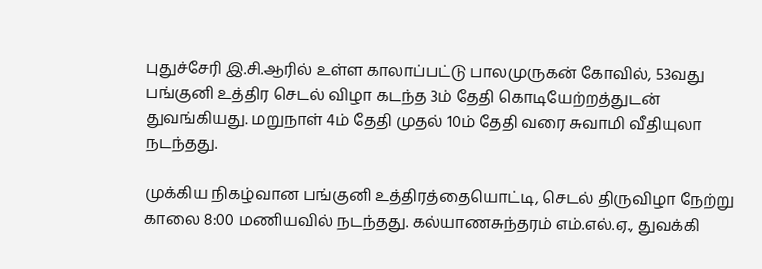புதுச்சேரி இ.சி.ஆரில் உள்ள காலாப்பட்டு பாலமுருகன் கோவில், 53வது பங்குனி உத்திர செடல் விழா கடந்த 3ம் தேதி கொடியேற்றத்துடன் துவங்கியது. மறுநாள் 4ம் தேதி முதல் 10ம் தேதி வரை சுவாமி வீதியுலா நடந்தது.

முக்கிய நிகழ்வான பங்குனி உத்திரத்தையொட்டி, செடல் திருவிழா நேற்று காலை 8:00 மணியவில் நடந்தது. கல்யாணசுந்தரம் எம்.எல்.ஏ., துவக்கி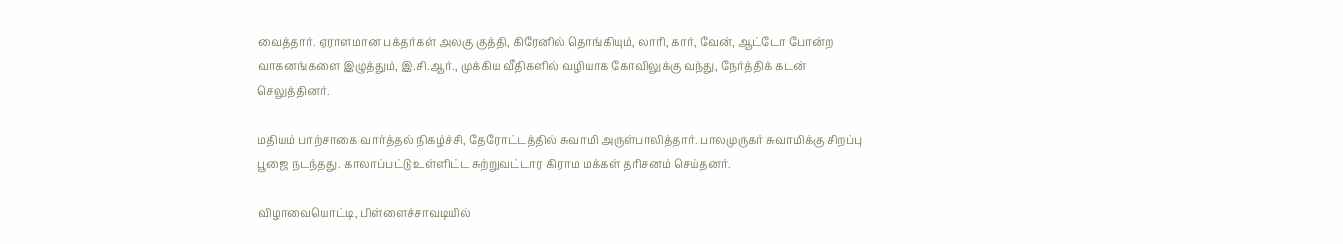வைத்தார். ஏராளமான பக்தர்கள் அலகு குத்தி, கிரேனில் தொங்கியும், லாரி, கார், வேன், ஆட்டோ போன்ற வாகனங்களை இழுத்தும், இ.சி.ஆர்., முக்கிய வீதிகளில் வழியாக கோவிலுக்கு வந்து, நேர்த்திக் கடன் செலுத்தினர்.

மதியம் பாற்சாகை வார்த்தல் நிகழ்ச்சி, தேரோட்டத்தில் சுவாமி அருள்பாலித்தார். பாலமுருகர் சுவாமிக்கு சிறப்பு பூஜை நடந்தது. காலாப்பட்டு உள்ளிட்ட சுற்றுவட்டார கிராம மக்கள் தரிசனம் செய்தனர்.

விழாவையொட்டி, பிள்ளைச்சாவடியில்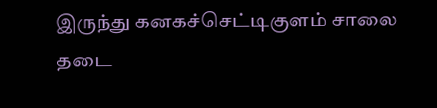இருந்து கனகச்செட்டிகுளம் சாலை தடை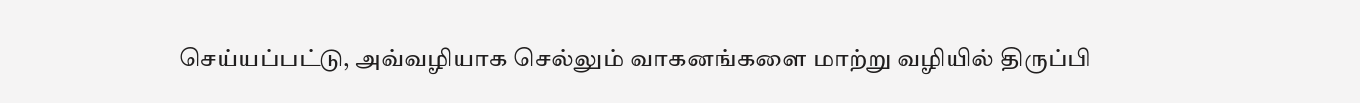செய்யப்பட்டு, அவ்வழியாக செல்லும் வாகனங்களை மாற்று வழியில் திருப்பி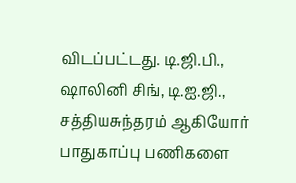விடப்பட்டது. டி.ஜி.பி., ஷாலினி சிங், டி.ஐ.ஜி., சத்தியசுந்தரம் ஆகியோர் பாதுகாப்பு பணிகளை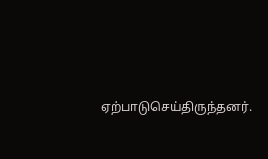ஏற்பாடுசெய்திருந்தனர்.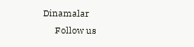Dinamalar
      Follow us